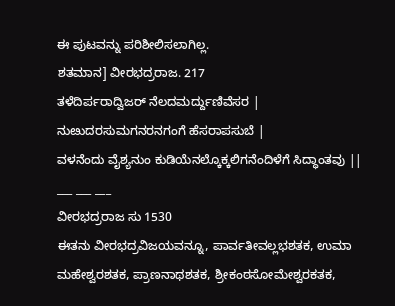ಈ ಪುಟವನ್ನು ಪರಿಶೀಲಿಸಲಾಗಿಲ್ಲ.
ಶತಮಾನ] ವೀರಭದ್ರರಾಜ. 217
ತಳೆದಿರ್ಪರಾದ್ವಿಜರ್ ನೆಲದಮರ್ದ್ದುಣಿವೆಸರ |
ನುೞುದರಸುಮಗನರನಗಂಗೆ ಹೆಸರಾಪಸುಬೆ |
ವಳನೆಂದು ವೈಶ್ಯನುಂ ಕುಡಿಯೆನಲ್ಕೊಕ್ಕಲಿಗನೆಂದಿಳೆಗೆ ಸಿದ್ಧಾಂತವು ||
___ ___ ___
ವೀರಭದ್ರರಾಜ ಸು 1530
ಈತನು ವೀರಭದ್ರವಿಜಯವನ್ನೂ, ಪಾರ್ವತೀವಲ್ಲಭಶತಕ, ಉಮಾ ಮಹೇಶ್ವರಶತಕ, ಪ್ರಾಣನಾಥಶತಕ, ಶ್ರೀಕಂಠಸೋಮೇಶ್ವರಕತಕ,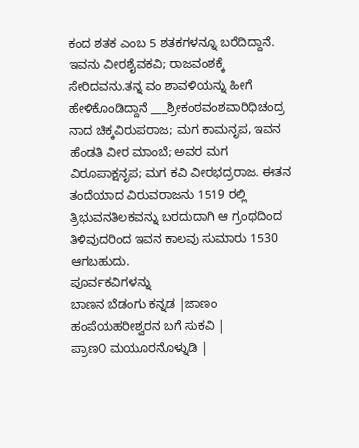ಕಂದ ಶತಕ ಎಂಬ 5 ಶತಕಗಳನ್ನೂ ಬರೆದಿದ್ದಾನೆ.
ಇವನು ವೀರಶೈವಕವಿ; ರಾಜವಂಶಕ್ಕೆ ಸೇರಿದವನು.ತನ್ನ ವಂ ಶಾವಳಿಯನ್ನು ಹೀಗೆ ಹೇಳಿಕೊಂಡಿದ್ದಾನೆ ___ಶ್ರೀಕಂಠವಂಶವಾರಿಧಿಚಂದ್ರ ನಾದ ಚಿಕ್ಕವಿರುಪರಾಜ; ಮಗ ಕಾಮನೃಪ, ಇವನ ಹೆಂಡತಿ ವೀರ ಮಾಂಬೆ; ಅವರ ಮಗ ವಿರೂಪಾಕ್ಷನೃಪ; ಮಗ ಕವಿ ವೀರಭದ್ರರಾಜ. ಈತನ ತಂದೆಯಾದ ವಿರುವರಾಜನು 1519 ರಲ್ಲಿ ತ್ರಿಭುವನತಿಲಕವನ್ನು ಬರದುದಾಗಿ ಆ ಗ್ರಂಥದಿಂದ ತಿಳಿವುದರಿಂದ ಇವನ ಕಾಲವು ಸುಮಾರು 1530 ಆಗಬಹುದು.
ಪೂರ್ವಕವಿಗಳನ್ನು
ಬಾಣನ ಬೆಡಂಗು ಕನ್ನಡ |ಜಾಣಂ ಹಂಪೆಯಹರೀಶ್ವರನ ಬಗೆ ಸುಕವಿ |
ಪ್ರಾಣ೦ ಮಯೂರನೊಳ್ನುಡಿ |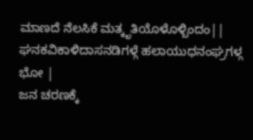ಮಾಣದೆ ನೆಲಸಿಕೆ ಮತ್ಕೃತಿಯೊಳೊಳ್ಬಿಂದಂ||
ಘನಕವಿಕಾಳಿದಾಸನಡಿಗಳ್ಗೆ ಹಲಾಯುಧನಂಘ್ರಗಳ್ಗ ಭೋ |
ಜನ ಚರಣಕ್ಕೆ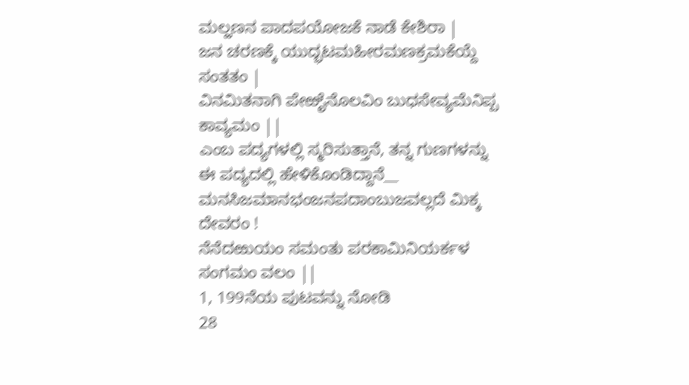ಮಲ್ಹಣನ ಪಾದಪಯೋಜಕೆ ನಾಡೆ ಕೇಶಿರಾ |
ಜನ ಚರಣಕ್ಕೆ ಯುದ್ಭಟಮಹೀರಮಣಕ್ರಮಕೆಯ್ದೆ ಸಂತತಂ |
ವಿನಮಿತನಾಗಿ ಪೇಱೈನೊಲವಿಂ ಬುಧಸೇವ್ಯಮೆನಿಪ್ಪ ಕಾವ್ಯಮಂ ||
ಎಂಬ ಪದ್ಯಗಳಲ್ಲಿ ಸ್ಮರಿಸುತ್ತಾನೆ, ತನ್ನ ಗುಣಗಳನ್ನು ಈ ಪದ್ಯದಲ್ಲಿ ಹೇಳಿಕೊಂಡಿದ್ದಾನೆ__
ಮನಸಿಜಮಾನಭಂಜನಪದಾಂಬುಜವಲ್ಲದೆ ಮಿಕ್ಕ ದೇವರಂ !
ನೆನೆದಱುಯಂ ಸಮಂತು ಪರಕಾಮಿನಿಯರ್ಕಳ ಸಂಗಮಂ ವಲಂ ||
1, 199ನೆಯ ಪುಟವನ್ನು ನೋಡಿ
28